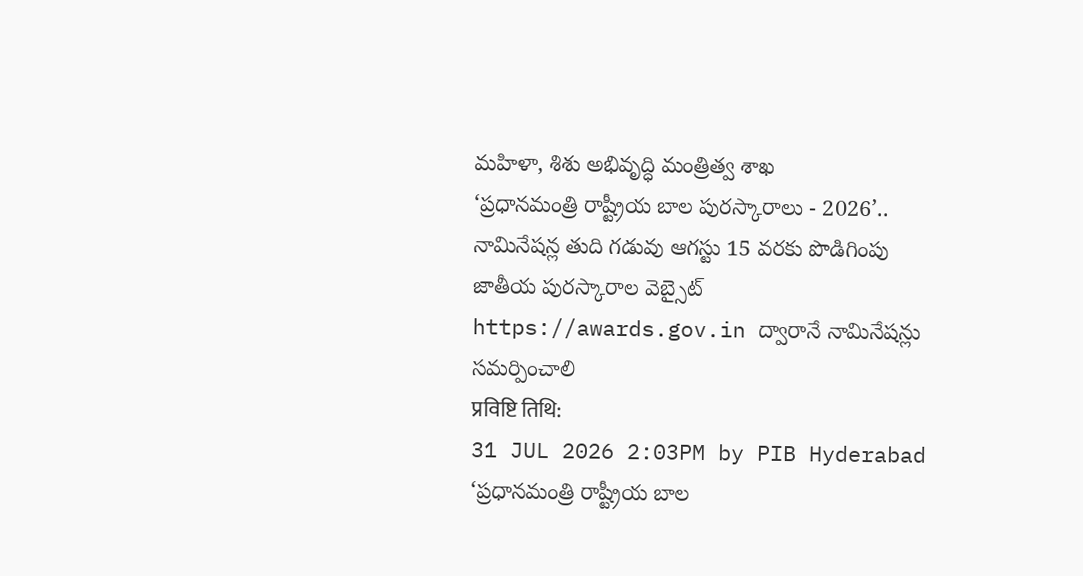మహిళా, శిశు అభివృద్ధి మంత్రిత్వ శాఖ
‘ప్రధానమంత్రి రాష్ట్రీయ బాల పురస్కారాలు - 2026’.. నామినేషన్ల తుది గడువు ఆగస్టు 15 వరకు పొడిగింపు
జాతీయ పురస్కారాల వెబ్సైట్ https://awards.gov.in ద్వారానే నామినేషన్లు సమర్పించాలి
प्रविष्टि तिथि:
31 JUL 2026 2:03PM by PIB Hyderabad
‘ప్రధానమంత్రి రాష్ట్రీయ బాల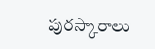పురస్కారాలు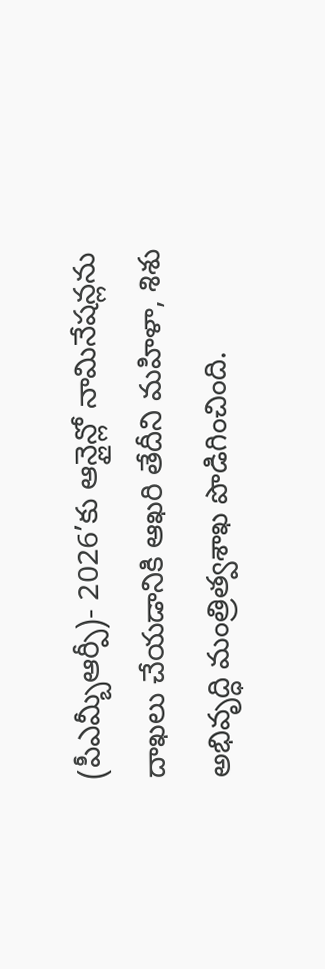(పీఎమ్బీఆర్పీ)- 2026’కు ఆన్లైన్లో నామినేషన్లను దాఖలు చేయడానికి ఆఖరి తేదీని మహిళా, శిశు అభివృద్ధి మంత్రిత్వశాఖ పొడిగించింది.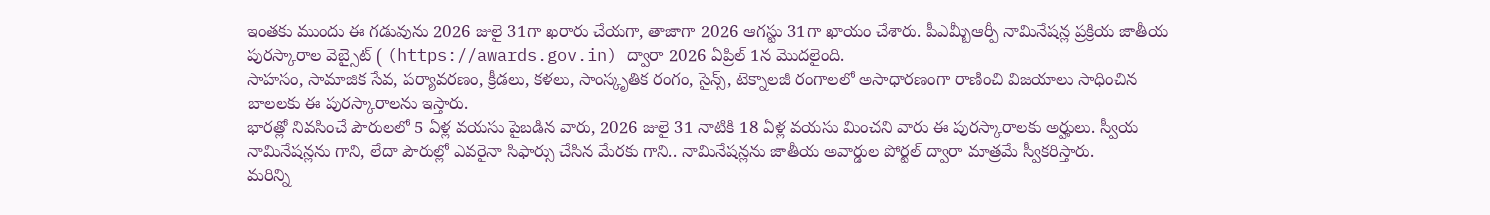ఇంతకు ముందు ఈ గడువును 2026 జులై 31గా ఖరారు చేయగా, తాజాగా 2026 ఆగస్టు 31గా ఖాయం చేశారు. పీఎమ్బీఆర్పీ నామినేషన్ల ప్రక్రియ జాతీయ పురస్కారాల వెబ్సైట్ ( (https://awards.gov.in) ద్వారా 2026 ఏప్రిల్ 1న మొదలైంది.
సాహసం, సామాజిక సేవ, పర్యావరణం, క్రీడలు, కళలు, సాంస్కృతిక రంగం, సైన్స్, టెక్నాలజీ రంగాలలో అసాధారణంగా రాణించి విజయాలు సాధించిన బాలలకు ఈ పురస్కారాలను ఇస్తారు.
భారత్లో నివసించే పౌరులలో 5 ఏళ్ల వయసు పైబడిన వారు, 2026 జులై 31 నాటికి 18 ఏళ్ల వయసు మించని వారు ఈ పురస్కారాలకు అర్హులు. స్వీయ నామినేషన్లను గాని, లేదా పౌరుల్లో ఎవరైనా సిఫార్సు చేసిన మేరకు గాని.. నామినేషన్లను జాతీయ అవార్డుల పోర్టల్ ద్వారా మాత్రమే స్వీకరిస్తారు.
మరిన్ని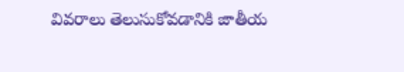వివరాలు తెలుసుకోవడానికి జాతీయ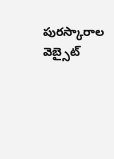పురస్కారాల వెబ్సైట్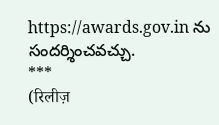https://awards.gov.in ను సందర్శించవచ్చు.
***
(रिलीज़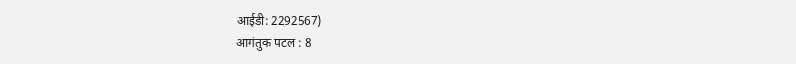आईडी: 2292567)
आगंतुक पटल : 8